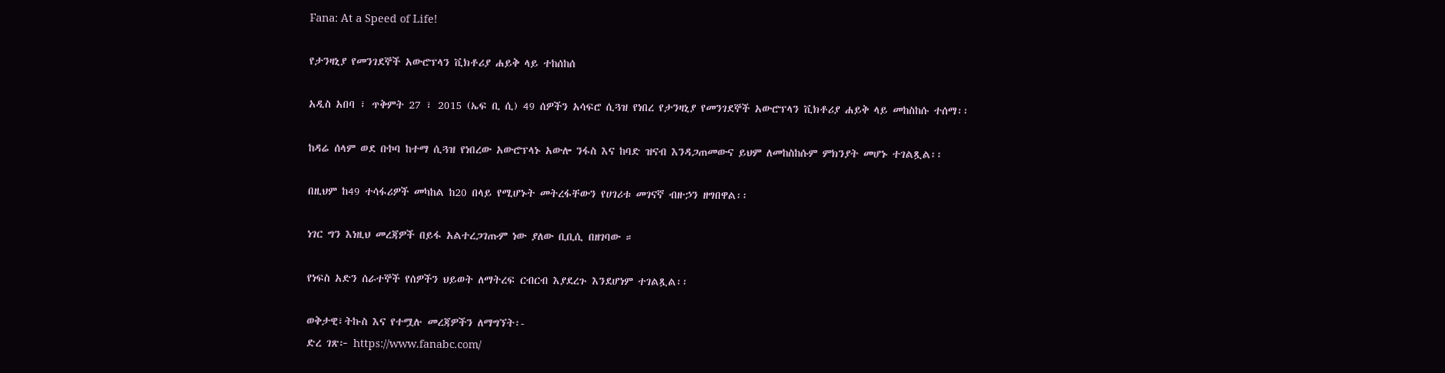Fana: At a Speed of Life!

የታንዛኒያ የመንገደኞች አውሮፕላን ቪክቶሪያ ሐይቅ ላይ ተከሰከሰ

አዲስ አበባ ፣ ጥቅምት 27 ፣ 2015 (ኤፍ ቢ ሲ) 49 ሰዎችን አሳፍሮ ሲጓዝ የነበረ የታንዛኒያ የመንገደኞች አውሮፕላን ቪክቶሪያ ሐይቅ ላይ መከስከሱ ተሰማ፡፡

ከዳሬ ሰላም ወደ ቡኮባ ከተማ ሲጓዝ የነበረው አውሮፕላኑ አውሎ ንፋስ እና ከባድ ዝናብ እንዳጋጠመውና ይህም ለመከስከሱም ምክንያት መሆኑ ተገልጿል፡፡

በዚህም ከ49 ተሳፋሪዎች መካከል ከ20 በላይ የሚሆኑት መትረፋቸውን የሀገሪቱ መገናኛ ብዙኃን ዘግበዋል፡፡

ነገር ግን እነዚህ መረጃዎች በይፋ አልተረጋገጡም ነው ያለው ቢቢሲ በዘገባው ።

የነፍስ አድን ሰራተኞች የሰዎችን ህይወት ለማትረፍ ርብርብ እያደረጉ እንደሆነም ተገልጿል፡፡

ወቅታዊ፣ትኩስ እና የተሟሉ መረጃዎችን ለማግኘት፡-
ድረ ገጽ፦ https://www.fanabc.com/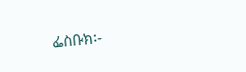ፌስቡክ፡-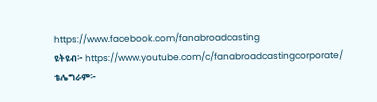https://www.facebook.com/fanabroadcasting
ዩትዩብ፦ https://www.youtube.com/c/fanabroadcastingcorporate/
ቴሌግራም፦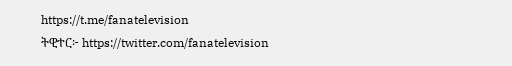https://t.me/fanatelevision
ትዊተር፦ https://twitter.com/fanatelevision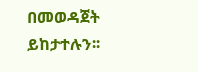በመወዳጀት ይከታተሉን፡፡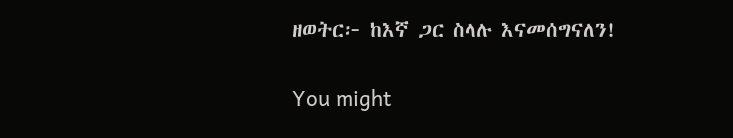ዘወትር፦ ከእኛ ጋር ስላሉ እናመሰግናለን!

You might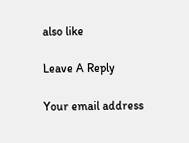also like

Leave A Reply

Your email address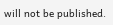will not be published.